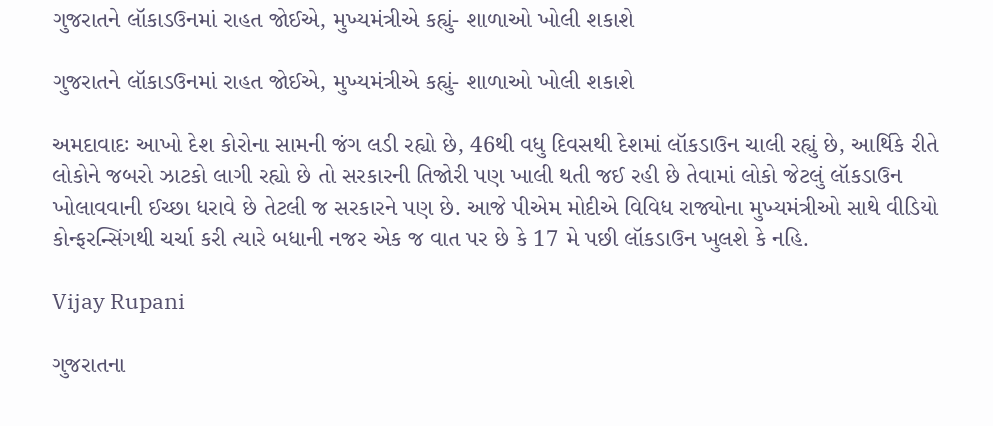ગુજરાતને લૉકાડઉનમાં રાહત જોઈએ, મુખ્યમંત્રીએ કહ્યું- શાળાઓ ખોલી શકાશે

ગુજરાતને લૉકાડઉનમાં રાહત જોઈએ, મુખ્યમંત્રીએ કહ્યું- શાળાઓ ખોલી શકાશે

અમદાવાદઃ આખો દેશ કોરોના સામની જંગ લડી રહ્યો છે, 46થી વધુ દિવસથી દેશમાં લૉકડાઉન ચાલી રહ્યું છે, આર્થિકે રીતે લોકોને જબરો ઝાટકો લાગી રહ્યો છે તો સરકારની તિજોરી પણ ખાલી થતી જઈ રહી છે તેવામાં લોકો જેટલું લૉકડાઉન ખોલાવવાની ઈચ્છા ધરાવે છે તેટલી જ સરકારને પણ છે. આજે પીએમ મોદીએ વિવિધ રાજ્યોના મુખ્યમંત્રીઓ સાથે વીડિયો કોન્ફરન્સિંગથી ચર્ચા કરી ત્યારે બધાની નજર એક જ વાત પર છે કે 17 મે પછી લૉકડાઉન ખુલશે કે નહિ.

Vijay Rupani

ગુજરાતના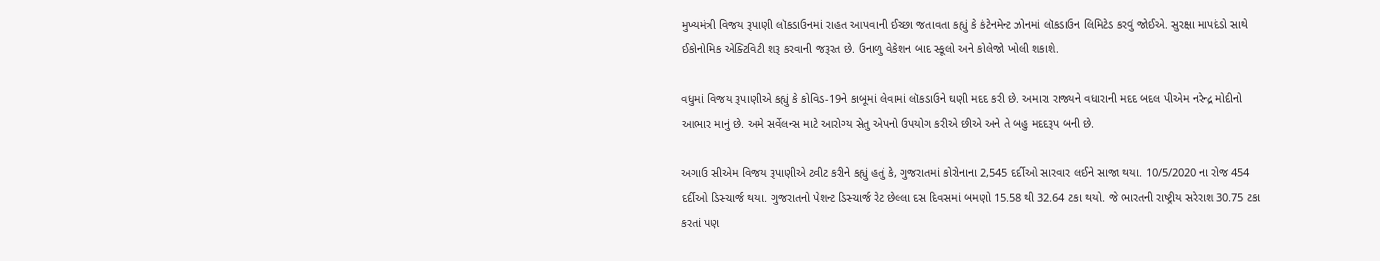મુખ્યમંત્રી વિજય રૂપાણી લૉકડાઉનમાં રાહત આપવાની ઈચ્છા જતાવતા કહ્યું કે કંટેનમેન્ટ ઝોનમાં લૉકડાઉન લિમિટેડ કરવું જોઈએ. સુરક્ષા માપદંડો સાથે ઈકોનોમિક એક્ટિવિટી શરૂ કરવાની જરૂરત છે. ઉનાળુ વેકેશન બાદ સ્કૂલો અને કોલેજો ખોલી શકાશે.

વધુમાં વિજય રૂપાણીએ કહ્યું કે કોવિડ-19ને કાબૂમાં લેવામાં લૉકડાઉને ઘણી મદદ કરી છે. અમારા રાજ્યને વધારાની મદદ બદલ પીએમ નરેન્દ્ર મોદીનો આભાર માનું છે. અમે સર્વેલન્સ માટે આરોગ્ય સેતુ એપનો ઉપયોગ કરીએ છીએ અને તે બહુ મદદરૂપ બની છે.

અગાઉ સીએમ વિજય રૂપાણીએ ટ્વીટ કરીને કહ્યું હતું કે, ગુજરાતમાં કોરોનાના 2,545 દર્દીઓ સારવાર લઈને સાજા થયા. 10/5/2020 ના રોજ 454 દર્દીઓ ડિસ્ચાર્જ થયા. ગુજરાતનો પેશન્ટ ડિસ્ચાર્જ રેટ છેલ્લા દસ દિવસમાં બમણો 15.58 થી 32.64 ટકા થયો. જે ભારતની રાષ્ટ્રીય સરેરાશ 30.75 ટકા કરતાં પણ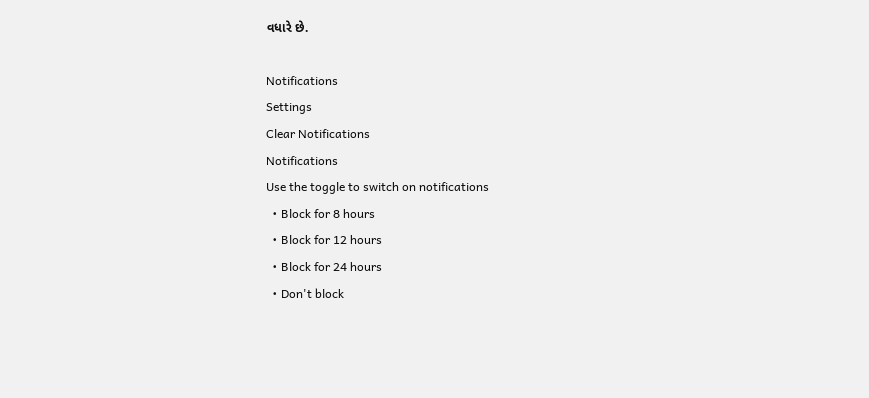વધારે છે.

Notifications
Settings
Clear Notifications
Notifications
Use the toggle to switch on notifications
  • Block for 8 hours
  • Block for 12 hours
  • Block for 24 hours
  • Don't block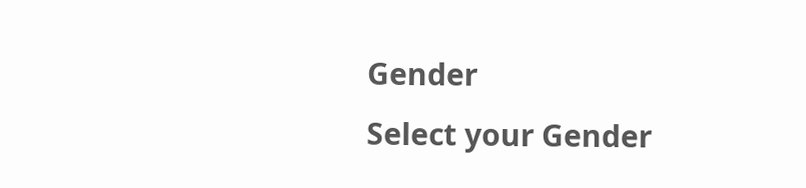Gender
Select your Gender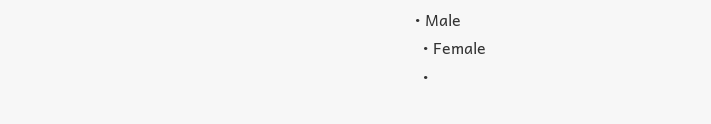• Male
  • Female
  •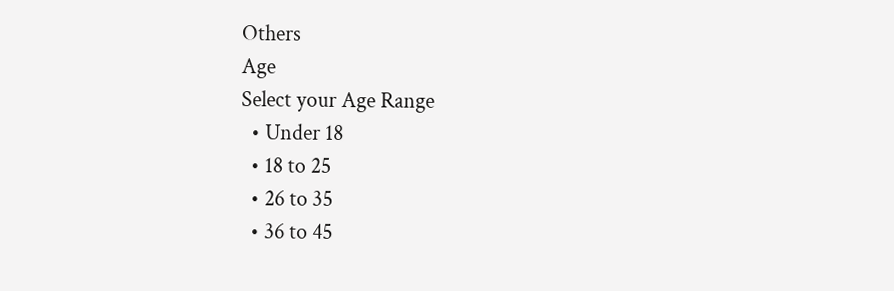Others
Age
Select your Age Range
  • Under 18
  • 18 to 25
  • 26 to 35
  • 36 to 45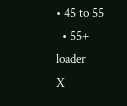• 45 to 55
  • 55+
loader
X